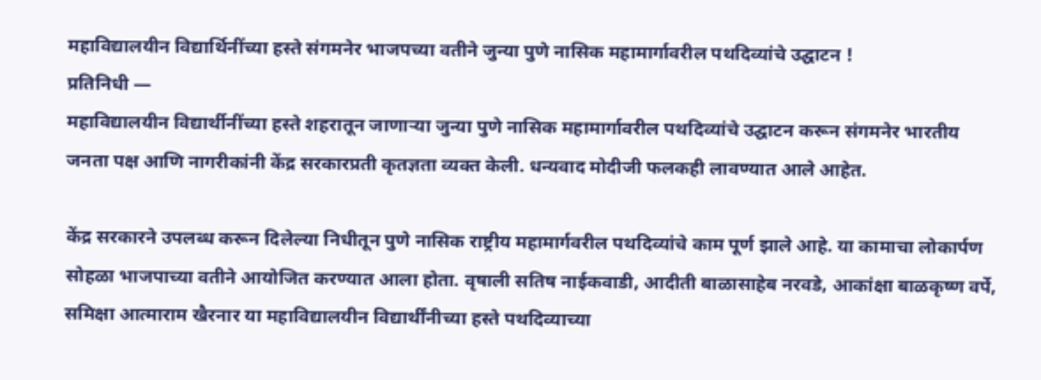महाविद्यालयीन विद्यार्थिनींच्या हस्ते संगमनेर भाजपच्या वतीने जुन्या पुणे नासिक महामार्गावरील पथदिव्यांचे उद्घाटन !
प्रतिनिधी —
महाविद्यालयीन विद्यार्थीनींच्या हस्ते शहरातून जाणाऱ्या जुन्या पुणे नासिक महामार्गावरील पथदिव्यांचे उद्घाटन करून संगमनेर भारतीय जनता पक्ष आणि नागरीकांनी केंद्र सरकारप्रती कृतज्ञता व्यक्त केली. धन्यवाद मोदीजी फलकही लावण्यात आले आहेत.

केंद्र सरकारने उपलब्ध करून दिलेल्या निधीतून पुणे नासिक राष्ट्रीय महामार्गवरील पथदिव्यांचे काम पूर्ण झाले आहे. या कामाचा लोकार्पण सोहळा भाजपाच्या वतीने आयोजित करण्यात आला होता. वृषाली सतिष नाईकवाडी, आदीती बाळासाहेब नरवडे, आकांक्षा बाळकृष्ण वर्पे, समिक्षा आत्माराम खैरनार या महाविद्यालयीन विद्यार्थींनीच्या हस्ते पथदिव्याच्या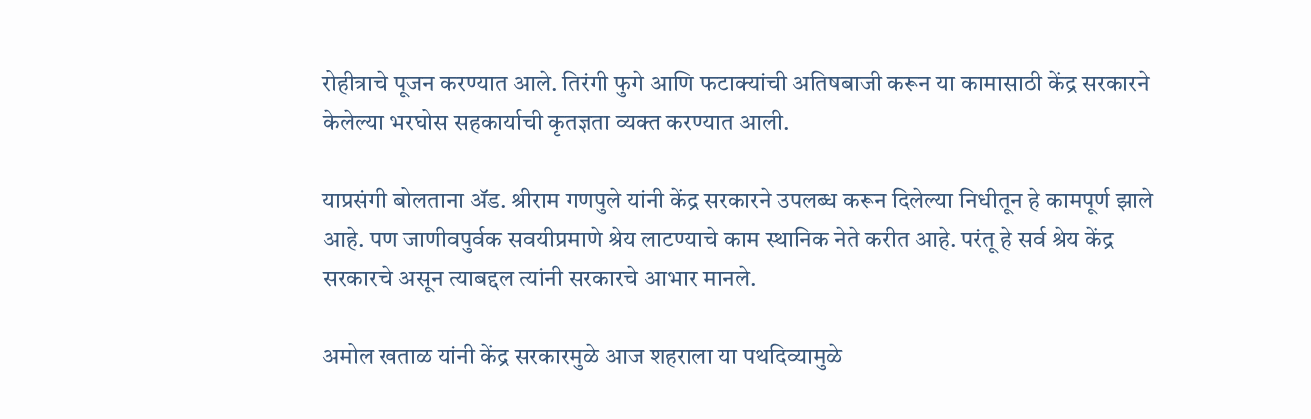रोहीत्राचे पूजन करण्यात आले. तिरंगी फुगे आणि फटाक्यांची अतिषबाजी करून या कामासाठी केंद्र सरकारने केलेल्या भरघोस सहकार्याची कृतज्ञता व्यक्त करण्यात आली.

याप्रसंगी बोलताना ॲड. श्रीराम गणपुले यांनी केंद्र सरकारने उपलब्ध करून दिलेल्या निधीतून हे कामपूर्ण झाले आहे. पण जाणीवपुर्वक सवयीप्रमाणे श्रेय लाटण्याचे काम स्थानिक नेते करीत आहे. परंतू हे सर्व श्रेय केंद्र सरकारचे असून त्याबद्दल त्यांनी सरकारचे आभार मानले.

अमोल खताळ यांनी केंद्र सरकारमुळे आज शहराला या पथदिव्यामुळे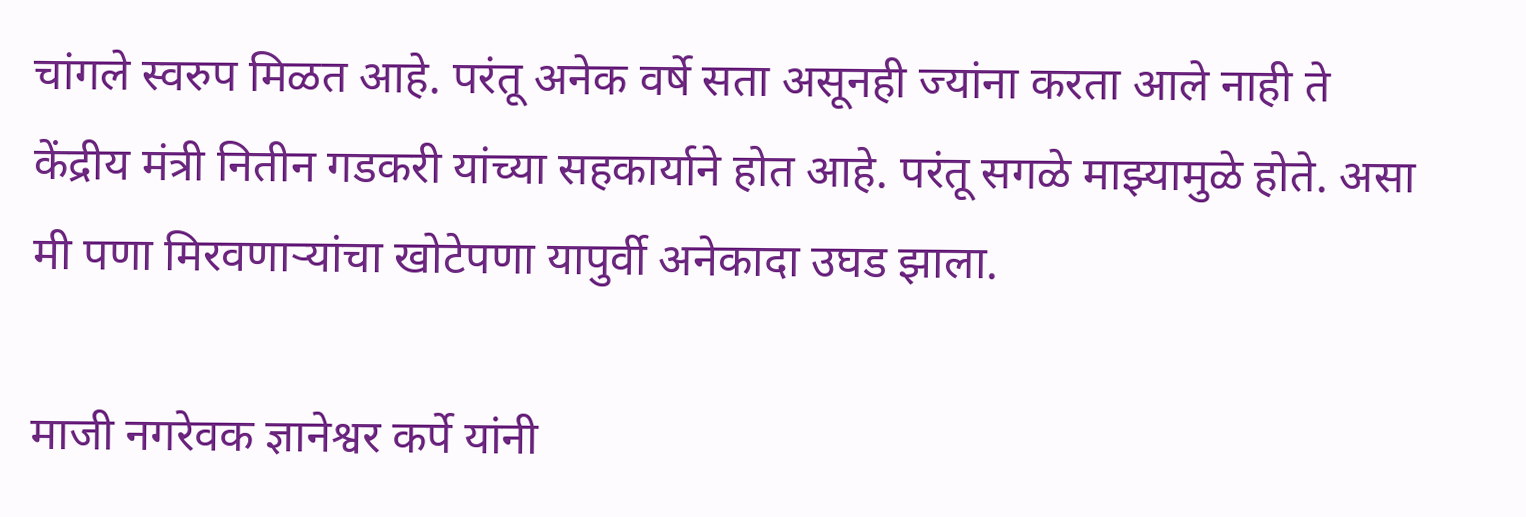चांगले स्वरुप मिळत आहे. परंतू अनेक वर्षे सता असूनही ज्यांना करता आले नाही ते केंद्रीय मंत्री नितीन गडकरी यांच्या सहकार्याने होत आहे. परंतू सगळे माझ्यामुळे होते. असा मी पणा मिरवणाऱ्यांचा खोटेपणा यापुर्वी अनेकादा उघड झाला.

माजी नगरेवक ज्ञानेश्वर कर्पे यांनी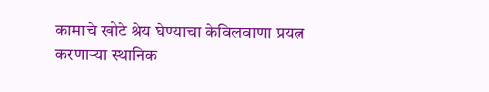कामाचे खोटे श्रेय घेण्याचा केविलवाणा प्रयत्न करणाऱ्या स्थानिक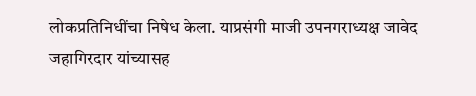लोकप्रतिनिधींचा निषेध केला. याप्रसंगी माजी उपनगराध्यक्ष जावेद जहागिरदार यांच्यासह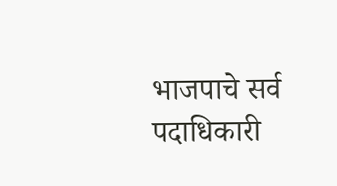भाजपाचे सर्व पदाधिकारी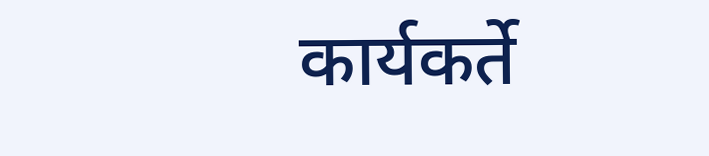कार्यकर्ते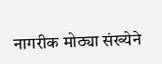नागरीक मोठ्या संख्येने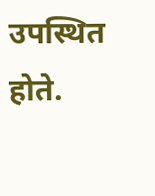उपस्थित होते.